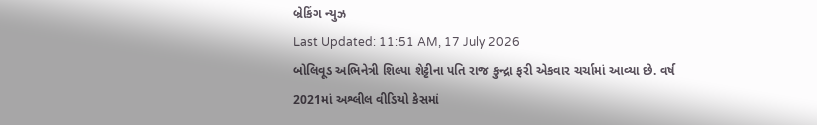બ્રેકિંગ ન્યુઝ
Last Updated: 11:51 AM, 17 July 2026
બોલિવૂડ અભિનેત્રી શિલ્પા શેટ્ટીના પતિ રાજ કુન્દ્રા ફરી એકવાર ચર્ચામાં આવ્યા છે. વર્ષ 2021માં અશ્લીલ વીડિયો કેસમાં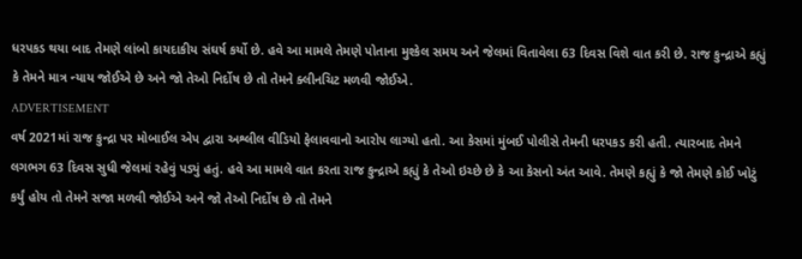ધરપકડ થયા બાદ તેમણે લાંબો કાયદાકીય સંઘર્ષ કર્યો છે. હવે આ મામલે તેમણે પોતાના મુશ્કેલ સમય અને જેલમાં વિતાવેલા 63 દિવસ વિશે વાત કરી છે. રાજ કુન્દ્રાએ કહ્યું કે તેમને માત્ર ન્યાય જોઈએ છે અને જો તેઓ નિર્દોષ છે તો તેમને ક્લીનચિટ મળવી જોઈએ.
ADVERTISEMENT
વર્ષ 2021માં રાજ કુન્દ્રા પર મોબાઈલ એપ દ્વારા અશ્લીલ વીડિયો ફેલાવવાનો આરોપ લાગ્યો હતો. આ કેસમાં મુંબઈ પોલીસે તેમની ધરપકડ કરી હતી. ત્યારબાદ તેમને લગભગ 63 દિવસ સુધી જેલમાં રહેવું પડ્યું હતું. હવે આ મામલે વાત કરતા રાજ કુન્દ્રાએ કહ્યું કે તેઓ ઇચ્છે છે કે આ કેસનો અંત આવે. તેમણે કહ્યું કે જો તેમણે કોઈ ખોટું કર્યું હોય તો તેમને સજા મળવી જોઈએ અને જો તેઓ નિર્દોષ છે તો તેમને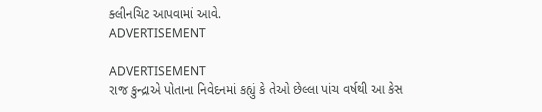ક્લીનચિટ આપવામાં આવે.
ADVERTISEMENT

ADVERTISEMENT
રાજ કુન્દ્રાએ પોતાના નિવેદનમાં કહ્યું કે તેઓ છેલ્લા પાંચ વર્ષથી આ કેસ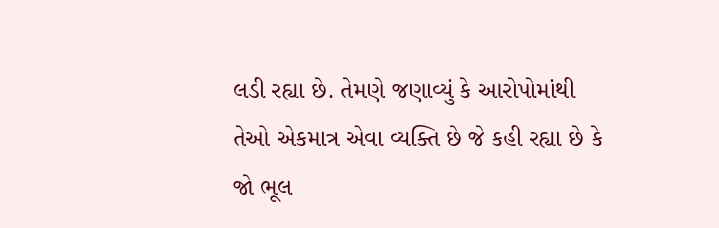લડી રહ્યા છે. તેમણે જણાવ્યું કે આરોપોમાંથી તેઓ એકમાત્ર એવા વ્યક્તિ છે જે કહી રહ્યા છે કે જો ભૂલ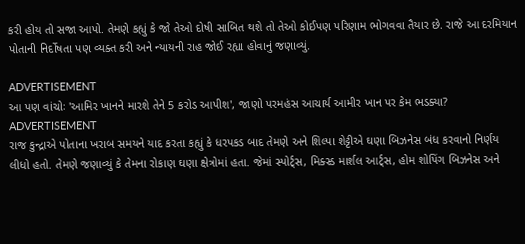કરી હોય તો સજા આપો. તેમણે કહ્યું કે જો તેઓ દોષી સાબિત થશે તો તેઓ કોઈપણ પરિણામ ભોગવવા તૈયાર છે. રાજે આ દરમિયાન પોતાની નિર્દોષતા પણ વ્યક્ત કરી અને ન્યાયની રાહ જોઈ રહ્યા હોવાનું જણાવ્યું.

ADVERTISEMENT
આ પણ વાંચોઃ 'આમિર ખાનને મારશે તેને 5 કરોડ આપીશ', જાણો પરમહંસ આચાર્ય આમીર ખાન પર કેમ ભડક્યા?
ADVERTISEMENT
રાજ કુન્દ્રાએ પોતાના ખરાબ સમયને યાદ કરતા કહ્યું કે ધરપકડ બાદ તેમણે અને શિલ્પા શેટ્ટીએ ઘણા બિઝનેસ બંધ કરવાનો નિર્ણય લીધો હતો. તેમણે જણાવ્યું કે તેમના રોકાણ ઘણા ક્ષેત્રોમાં હતા. જેમાં સ્પોર્ટ્સ, મિક્સ્ડ માર્શલ આર્ટ્સ, હોમ શોપિંગ બિઝનેસ અને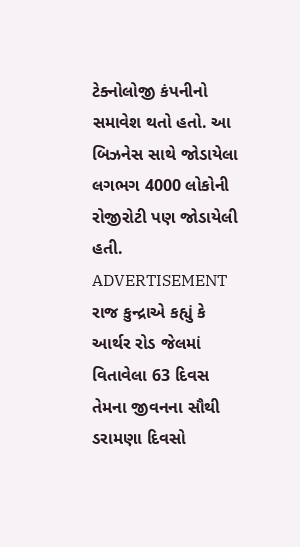ટેક્નોલોજી કંપનીનો સમાવેશ થતો હતો. આ બિઝનેસ સાથે જોડાયેલા લગભગ 4000 લોકોની રોજીરોટી પણ જોડાયેલી હતી.
ADVERTISEMENT
રાજ કુન્દ્રાએ કહ્યું કે આર્થર રોડ જેલમાં વિતાવેલા 63 દિવસ તેમના જીવનના સૌથી ડરામણા દિવસો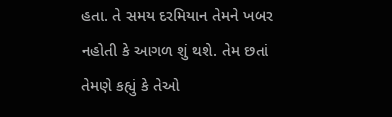હતા. તે સમય દરમિયાન તેમને ખબર નહોતી કે આગળ શું થશે. તેમ છતાં તેમણે કહ્યું કે તેઓ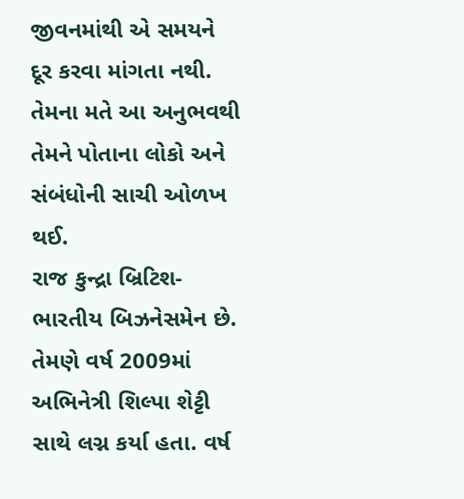જીવનમાંથી એ સમયને દૂર કરવા માંગતા નથી. તેમના મતે આ અનુભવથી તેમને પોતાના લોકો અને સંબંધોની સાચી ઓળખ થઈ.
રાજ કુન્દ્રા બ્રિટિશ-ભારતીય બિઝનેસમેન છે. તેમણે વર્ષ 2009માં અભિનેત્રી શિલ્પા શેટ્ટી સાથે લગ્ન કર્યા હતા. વર્ષ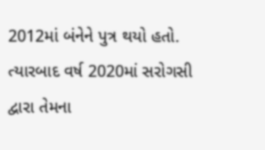2012માં બંનેને પુત્ર થયો હતો. ત્યારબાદ વર્ષ 2020માં સરોગસી દ્વારા તેમના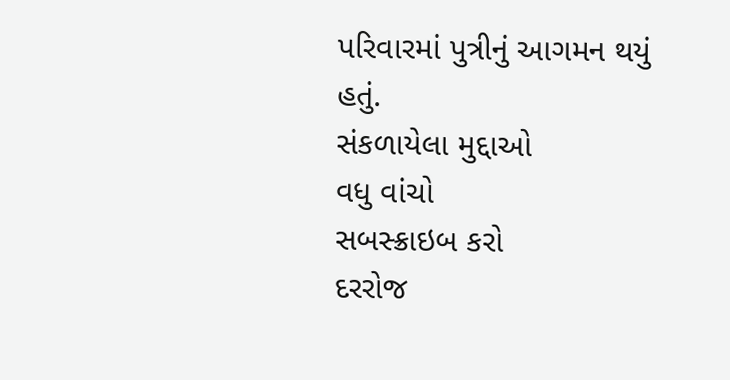પરિવારમાં પુત્રીનું આગમન થયું હતું.
સંકળાયેલા મુદ્દાઓ
વધુ વાંચો
સબસ્ક્રાઇબ કરો
દરરોજ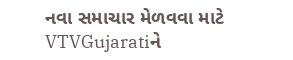નવા સમાચાર મેળવવા માટે VTVGujaratiને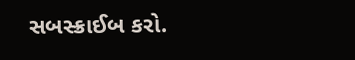સબસ્ક્રાઈબ કરો.